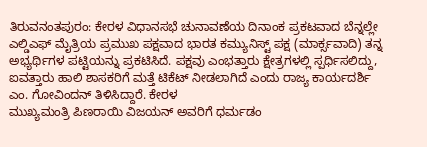ತಿರುವನಂತಪುರಂ: ಕೇರಳ ವಿಧಾನಸಭೆ ಚುನಾವಣೆಯ ದಿನಾಂಕ ಪ್ರಕಟವಾದ ಬೆನ್ನಲ್ಲೇ ಎಲ್ಡಿಎಫ್ ಮೈತ್ರಿಯ ಪ್ರಮುಖ ಪಕ್ಷವಾದ ಭಾರತ ಕಮ್ಯುನಿಸ್ಟ್ ಪಕ್ಷ (ಮಾರ್ಕ್ಸವಾದಿ) ತನ್ನ ಅಭ್ಯರ್ಥಿಗಳ ಪಟ್ಟಿಯನ್ನು ಪ್ರಕಟಿಸಿದೆ. ಪಕ್ಷವು ಎಂಭತ್ತಾರು ಕ್ಷೇತ್ರಗಳಲ್ಲಿ ಸ್ಪರ್ಧಿಸಲಿದ್ದು, ಐವತ್ತಾರು ಹಾಲಿ ಶಾಸಕರಿಗೆ ಮತ್ತೆ ಟಿಕೆಟ್ ನೀಡಲಾಗಿದೆ ಎಂದು ರಾಜ್ಯ ಕಾರ್ಯದರ್ಶಿ ಎಂ. ಗೋವಿಂದನ್ ತಿಳಿಸಿದ್ದಾರೆ. ಕೇರಳ
ಮುಖ್ಯಮಂತ್ರಿ ಪಿಣರಾಯಿ ವಿಜಯನ್ ಅವರಿಗೆ ಧರ್ಮಡಂ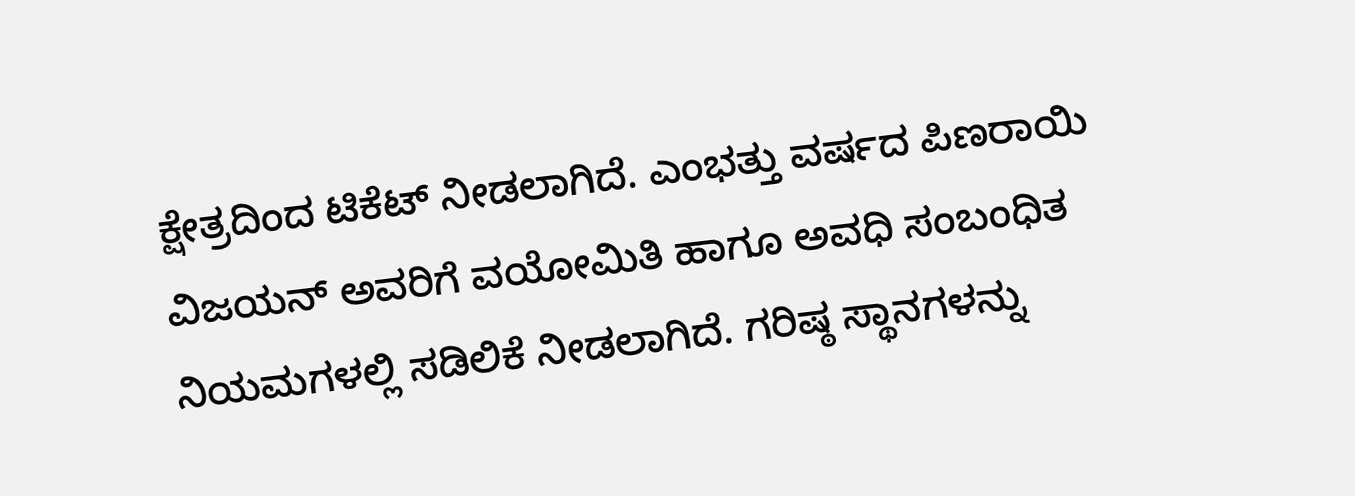ಕ್ಷೇತ್ರದಿಂದ ಟಿಕೆಟ್ ನೀಡಲಾಗಿದೆ. ಎಂಭತ್ತು ವರ್ಷದ ಪಿಣರಾಯಿ ವಿಜಯನ್ ಅವರಿಗೆ ವಯೋಮಿತಿ ಹಾಗೂ ಅವಧಿ ಸಂಬಂಧಿತ ನಿಯಮಗಳಲ್ಲಿ ಸಡಿಲಿಕೆ ನೀಡಲಾಗಿದೆ. ಗರಿಷ್ಠ ಸ್ಥಾನಗಳನ್ನು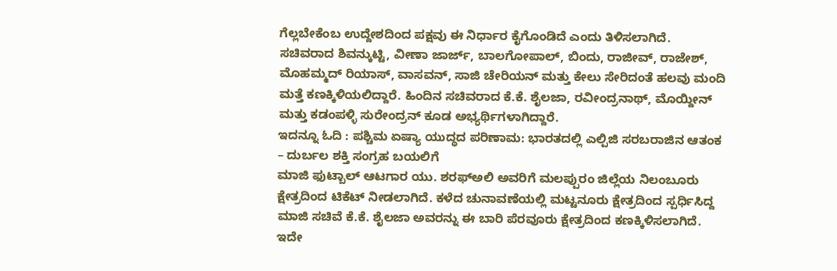ಗೆಲ್ಲಬೇಕೆಂಬ ಉದ್ದೇಶದಿಂದ ಪಕ್ಷವು ಈ ನಿರ್ಧಾರ ಕೈಗೊಂಡಿದೆ ಎಂದು ತಿಳಿಸಲಾಗಿದೆ.
ಸಚಿವರಾದ ಶಿವನ್ಕುಟ್ಟಿ, ವೀಣಾ ಜಾರ್ಜ್, ಬಾಲಗೋಪಾಲ್, ಬಿಂದು, ರಾಜೀವ್, ರಾಜೇಶ್, ಮೊಹಮ್ಮದ್ ರಿಯಾಸ್, ವಾಸವನ್, ಸಾಜಿ ಚೇರಿಯನ್ ಮತ್ತು ಕೇಲು ಸೇರಿದಂತೆ ಹಲವು ಮಂದಿ ಮತ್ತೆ ಕಣಕ್ಕಿಳಿಯಲಿದ್ದಾರೆ. ಹಿಂದಿನ ಸಚಿವರಾದ ಕೆ.ಕೆ. ಶೈಲಜಾ, ರವೀಂದ್ರನಾಥ್, ಮೊಯ್ದೀನ್ ಮತ್ತು ಕಡಂಪಳ್ಳಿ ಸುರೇಂದ್ರನ್ ಕೂಡ ಅಭ್ಯರ್ಥಿಗಳಾಗಿದ್ದಾರೆ.
ಇದನ್ನೂ ಓದಿ : ಪಶ್ಚಿಮ ಏಷ್ಯಾ ಯುದ್ಧದ ಪರಿಣಾಮ: ಭಾರತದಲ್ಲಿ ಎಲ್ಪಿಜಿ ಸರಬರಾಜಿನ ಆತಂಕ – ದುರ್ಬಲ ಶಕ್ತಿ ಸಂಗ್ರಹ ಬಯಲಿಗೆ
ಮಾಜಿ ಫುಟ್ಬಾಲ್ ಆಟಗಾರ ಯು. ಶರಫ್ಅಲಿ ಅವರಿಗೆ ಮಲಪ್ಪುರಂ ಜಿಲ್ಲೆಯ ನಿಲಂಬೂರು ಕ್ಷೇತ್ರದಿಂದ ಟಿಕೆಟ್ ನೀಡಲಾಗಿದೆ. ಕಳೆದ ಚುನಾವಣೆಯಲ್ಲಿ ಮಟ್ಟನೂರು ಕ್ಷೇತ್ರದಿಂದ ಸ್ಪರ್ಧಿಸಿದ್ದ ಮಾಜಿ ಸಚಿವೆ ಕೆ.ಕೆ. ಶೈಲಜಾ ಅವರನ್ನು ಈ ಬಾರಿ ಪೆರವೂರು ಕ್ಷೇತ್ರದಿಂದ ಕಣಕ್ಕಿಳಿಸಲಾಗಿದೆ.
ಇದೇ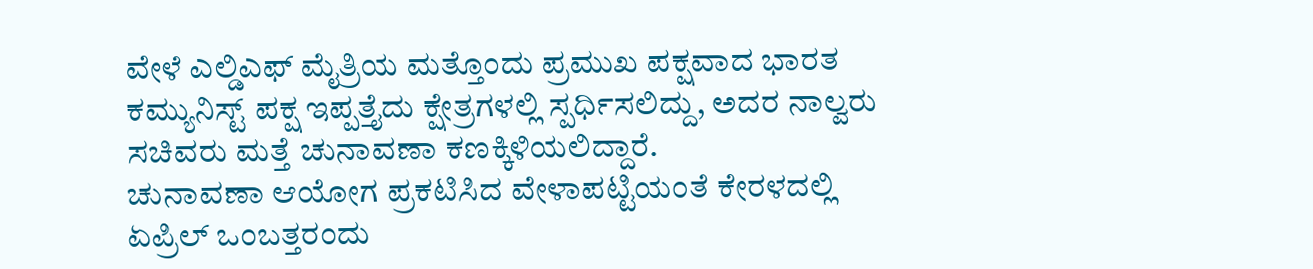ವೇಳೆ ಎಲ್ಡಿಎಫ್ ಮೈತ್ರಿಯ ಮತ್ತೊಂದು ಪ್ರಮುಖ ಪಕ್ಷವಾದ ಭಾರತ ಕಮ್ಯುನಿಸ್ಟ್ ಪಕ್ಷ ಇಪ್ಪತ್ತೈದು ಕ್ಷೇತ್ರಗಳಲ್ಲಿ ಸ್ಪರ್ಧಿಸಲಿದ್ದು, ಅದರ ನಾಲ್ವರು ಸಚಿವರು ಮತ್ತೆ ಚುನಾವಣಾ ಕಣಕ್ಕಿಳಿಯಲಿದ್ದಾರೆ.
ಚುನಾವಣಾ ಆಯೋಗ ಪ್ರಕಟಿಸಿದ ವೇಳಾಪಟ್ಟಿಯಂತೆ ಕೇರಳದಲ್ಲಿ ಏಪ್ರಿಲ್ ಒಂಬತ್ತರಂದು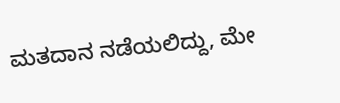ಮತದಾನ ನಡೆಯಲಿದ್ದು, ಮೇ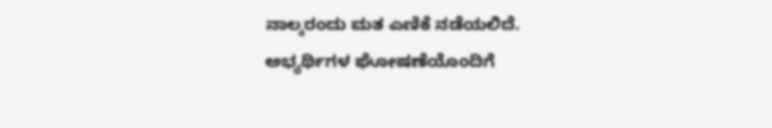ನಾಲ್ಕರಂದು ಮತ ಎಣಿಕೆ ನಡೆಯಲಿದೆ. ಅಭ್ಯರ್ಥಿಗಳ ಘೋಷಣೆಯೊಂದಿಗೆ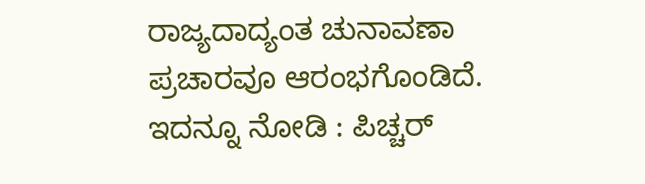ರಾಜ್ಯದಾದ್ಯಂತ ಚುನಾವಣಾ ಪ್ರಚಾರವೂ ಆರಂಭಗೊಂಡಿದೆ.
ಇದನ್ನೂ ನೋಡಿ : ಪಿಚ್ಚರ್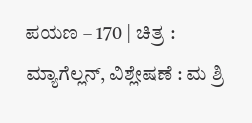ಪಯಣ – 170 | ಚಿತ್ರ : ಮ್ಯಾಗೆಲ್ಲನ್, ವಿಶ್ಲೇಷಣೆ : ಮ ಶ್ರಿ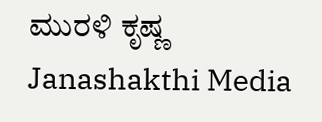ಮುರಳಿ ಕೃಷ್ಣ Janashakthi Media